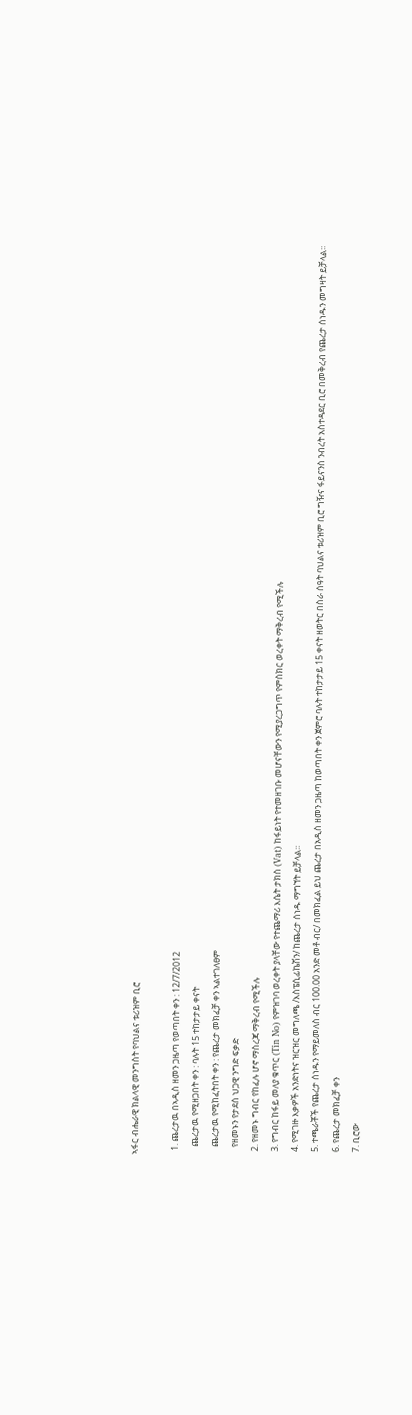ኣፋር ብሔራዊ ክልላዊ መንግስት የባህልና ቱሪዝም ቢሮ

  1. ጨረታዉ በኣዲስ ዘመን ጋዜጣ የወጣበት ቀን : 12/7/2012
    ጨረታዉ የሚዘጋበት ቀን : ባሉት 15 ተከታታይ ቀናት
    ጨረታዉ የሚከፈትበት ቀን : የጨረታ መክፈቻ ቀን ኣልተገለፀም
    የዘመኑን የታደሰ ህጋዊ ንግድ ፍቃድ
  2. የዘመኑ ግብር የከፈሉ ሆኖ ማስረጃ ማቅረብ የሚችሉ
  3. የግብር ከፋይ መለያ ቁጥር (Tin No) የምዝገባ ወረቀት ያላቸው የተጨማሪ እሴት ታክስ (Vat) ከፋይነት የተመዘገቡ መሆናቸውን የሚያረጋግጥ የምስክር ወረቀት ማቅረብ የሚችሉ
  4. የሚገዙ እቃዎች አንድነትና ዝርዝር መግለጫ /እስፔሲፊኬሽን/ ከጨረታ ሰነዱ ማግኘት ይቻላል፡፡
  5. ተጫራቾች የጨረታ ሰነዱን የማይመለስ ብር 100.00 አንድ መቶ ብር/ በመክፈል ይህ ጨረታ በአዲስ ዘመን ጋዜጣ ከወጣበት ቀን ጀምሮ ባሉት ተከታታይ 15 ቀናት ዘወትር በስራ ሰዓት ባህልና ቱሪዝም ቢሮ ግዥና ፋይናንስ ንብረት አስተዳደር ቢሮ በመቅረብ የጨረታ ሰነዱን መግዛት ይቻላል፡፡
  6. የጨረታ መክፈቻ ቀን
  7. ቢሮው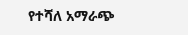የተሻለ አማራጭ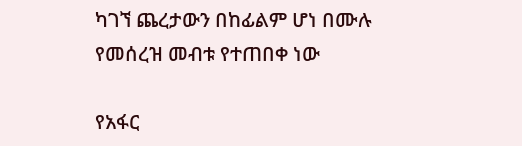ካገኘ ጨረታውን በከፊልም ሆነ በሙሉ የመሰረዝ መብቱ የተጠበቀ ነው

የአፋር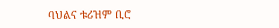ባህልና ቱሪዝም ቢሮ